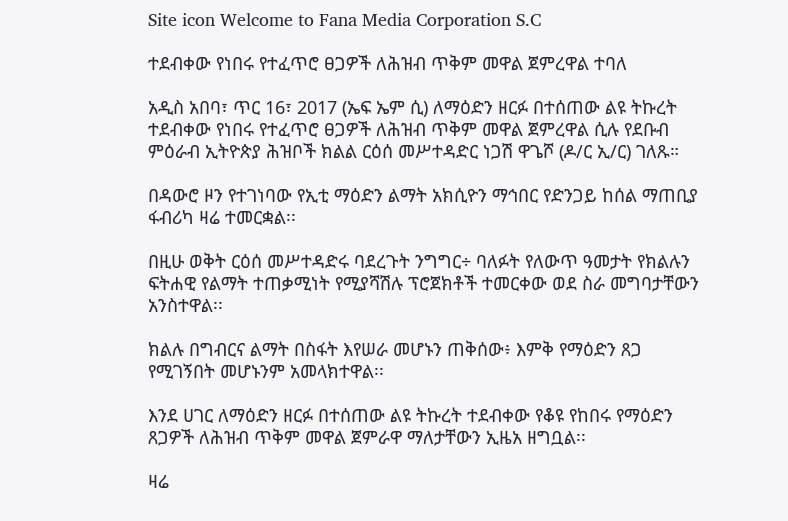Site icon Welcome to Fana Media Corporation S.C

ተደብቀው የነበሩ የተፈጥሮ ፀጋዎች ለሕዝብ ጥቅም መዋል ጀምረዋል ተባለ

አዲስ አበባ፣ ጥር 16፣ 2017 (ኤፍ ኤም ሲ) ለማዕድን ዘርፉ በተሰጠው ልዩ ትኩረት ተደብቀው የነበሩ የተፈጥሮ ፀጋዎች ለሕዝብ ጥቅም መዋል ጀምረዋል ሲሉ የደቡብ ምዕራብ ኢትዮጵያ ሕዝቦች ክልል ርዕሰ መሥተዳድር ነጋሽ ዋጌሾ (ዶ/ር ኢ/ር) ገለጹ።

በዳውሮ ዞን የተገነባው የኢቲ ማዕድን ልማት አክሲዮን ማኅበር የድንጋይ ከሰል ማጠቢያ ፋብሪካ ዛሬ ተመርቋል፡፡

በዚሁ ወቅት ርዕሰ መሥተዳድሩ ባደረጉት ንግግር÷ ባለፉት የለውጥ ዓመታት የክልሉን ፍትሐዊ የልማት ተጠቃሚነት የሚያሻሽሉ ፕሮጀክቶች ተመርቀው ወደ ስራ መግባታቸውን አንስተዋል፡፡

ክልሉ በግብርና ልማት በስፋት እየሠራ መሆኑን ጠቅሰው፥ እምቅ የማዕድን ጸጋ የሚገኝበት መሆኑንም አመላክተዋል፡፡

እንደ ሀገር ለማዕድን ዘርፉ በተሰጠው ልዩ ትኩረት ተደብቀው የቆዩ የከበሩ የማዕድን ጸጋዎች ለሕዝብ ጥቅም መዋል ጀምራዋ ማለታቸውን ኢዜአ ዘግቧል፡፡

ዛሬ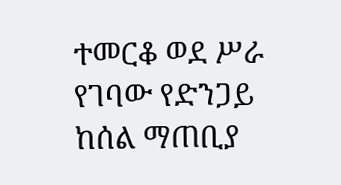ተመርቆ ወደ ሥራ የገባው የድንጋይ ከሰል ማጠቢያ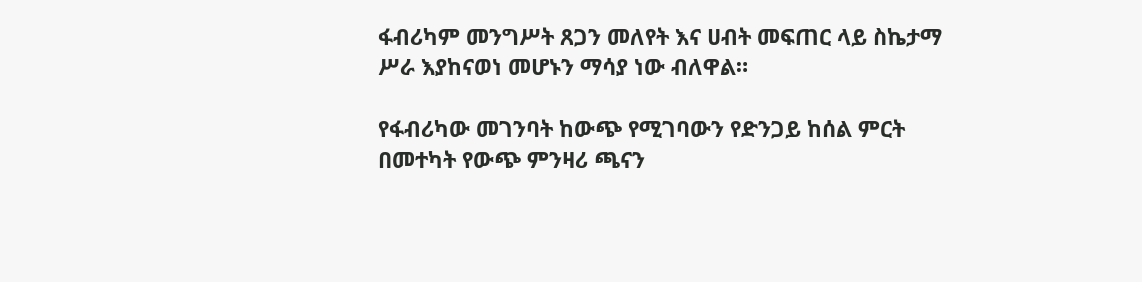ፋብሪካም መንግሥት ጸጋን መለየት እና ሀብት መፍጠር ላይ ስኬታማ ሥራ እያከናወነ መሆኑን ማሳያ ነው ብለዋል።

የፋብሪካው መገንባት ከውጭ የሚገባውን የድንጋይ ከሰል ምርት በመተካት የውጭ ምንዛሪ ጫናን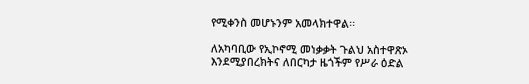የሚቀንስ መሆኑንም አመላክተዋል፡፡

ለአካባቢው የኢኮኖሚ መነቃቃት ጉልህ አስተዋጽኦ እንደሚያበረክትና ለበርካታ ዜጎችም የሥራ ዕድል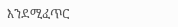እንደሚፈጥር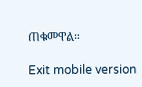ጠቁመዋል።

Exit mobile version